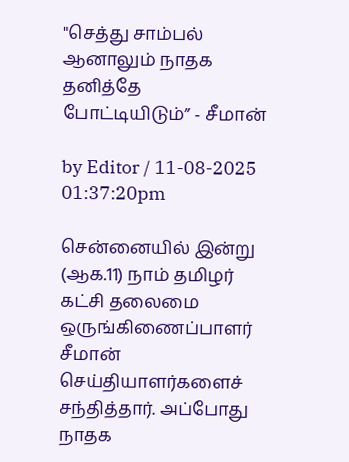"செத்து சாம்பல் ஆனாலும் நாதக தனித்தே போட்டியிடும்” - சீமான்

by Editor / 11-08-2025 01:37:20pm

சென்னையில் இன்று (ஆக.11) நாம் தமிழர் கட்சி தலைமை ஒருங்கிணைப்பாளர் சீமான் செய்தியாளர்களைச் சந்தித்தார். அப்போது நாதக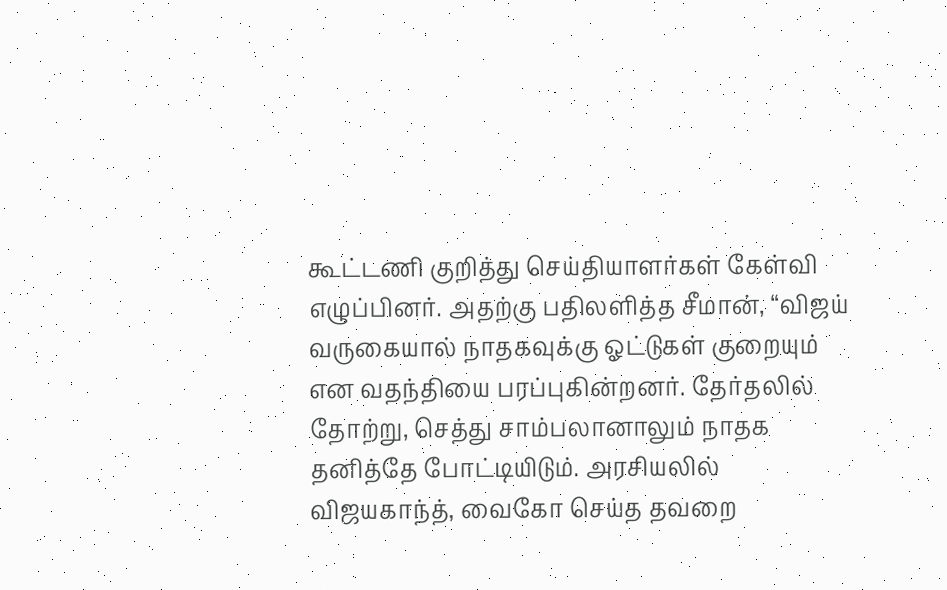கூட்டணி குறித்து செய்தியாளர்கள் கேள்வி எழுப்பினர். அதற்கு பதிலளித்த சீமான், “விஜய் வருகையால் நாதகவுக்கு ஓட்டுகள் குறையும் என வதந்தியை பரப்புகின்றனர். தேர்தலில் தோற்று, செத்து சாம்பலானாலும் நாதக தனித்தே போட்டியிடும். அரசியலில் விஜயகாந்த், வைகோ செய்த தவறை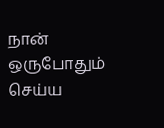நான் ஒருபோதும் செய்ய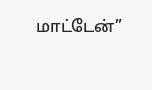மாட்டேன்”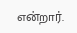என்றார்.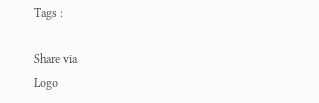Tags :

Share via
Logo